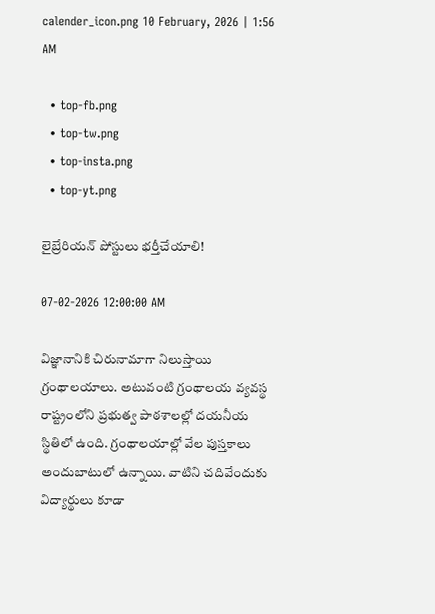calender_icon.png 10 February, 2026 | 1:56 AM

  • top-fb.png
  • top-tw.png
  • top-insta.png
  • top-yt.png

లైబ్రేరియన్ పోస్టులు భర్తీచేయాలి!

07-02-2026 12:00:00 AM

విజ్ఞానానికి చిరునామాగా నిలుస్తాయి గ్రంథాలయాలు. అటువంటి గ్రంథాలయ వ్యవస్థ రాష్ట్రంలోని ప్రభుత్వ పాఠశాలల్లో దయనీయ స్థితిలో ఉంది. గ్రంథాలయాల్లో వేల పుస్తకాలు అందుబాటులో ఉన్నాయి. వాటిని చదివేందుకు విద్యార్థులు కూడా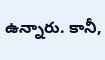ఉన్నారు. కానీ,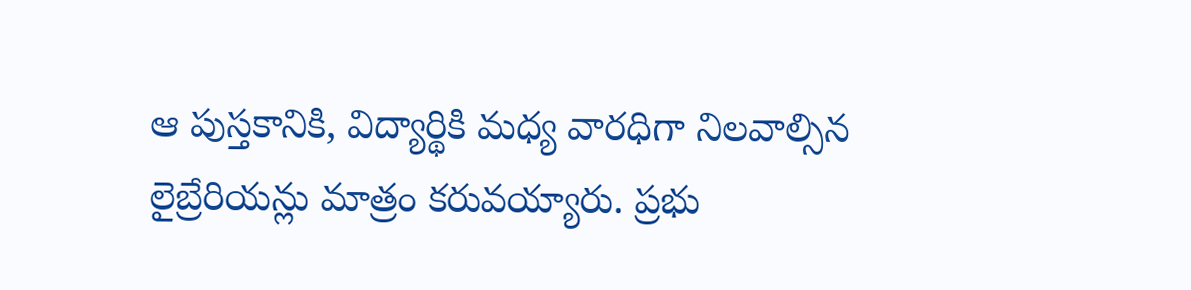ఆ పుస్తకానికి, విద్యార్థికి మధ్య వారధిగా నిలవాల్సిన లైబ్రేరియన్లు మాత్రం కరువయ్యారు. ప్రభు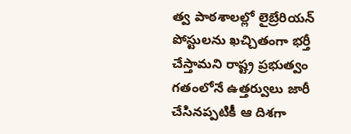త్వ పాఠశాలల్లో లైబ్రేరియన్ పోస్టులను ఖచ్చితంగా భర్తీ చేస్తామని రాష్ట్ర ప్రభుత్వం గతంలోనే ఉత్తర్వులు జారీ చేసినప్పటికీ ఆ దిశగా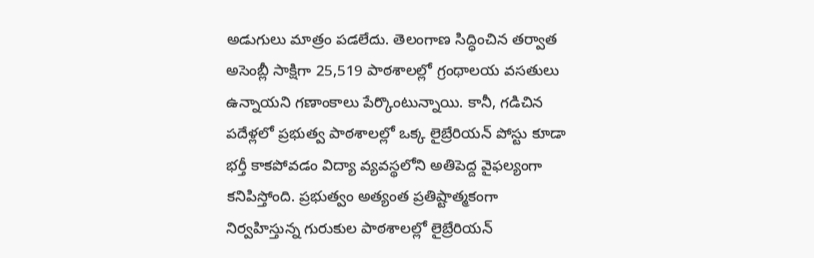అడుగులు మాత్రం పడలేదు. తెలంగాణ సిద్ధించిన తర్వాత అసెంబ్లీ సాక్షిగా 25,519 పాఠశాలల్లో గ్రంథాలయ వసతులు ఉన్నాయని గణాంకాలు పేర్కొంటున్నాయి. కానీ, గడిచిన పదేళ్లలో ప్రభుత్వ పాఠశాలల్లో ఒక్క లైబ్రేరియన్ పోస్టు కూడా భర్తీ కాకపోవడం విద్యా వ్యవస్థలోని అతిపెద్ద వైఫల్యంగా కనిపిస్తోంది. ప్రభుత్వం అత్యంత ప్రతిష్టాత్మకంగా నిర్వహిస్తున్న గురుకుల పాఠశాలల్లో లైబ్రేరియన్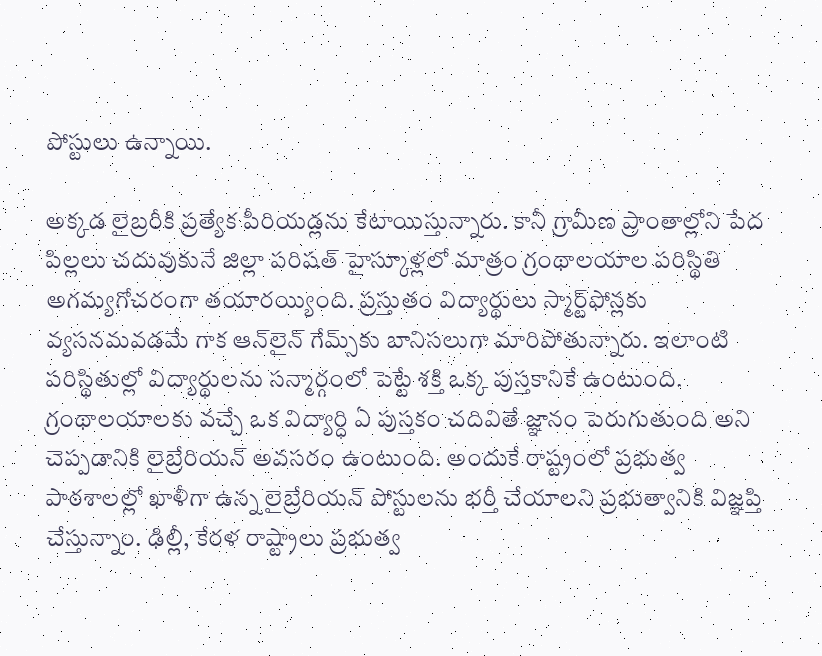పోస్టులు ఉన్నాయి.

అక్కడ లైబ్రరీకి ప్రత్యేక పీరియడ్లను కేటాయిస్తున్నారు. కానీ గ్రామీణ ప్రాంతాల్లోని పేద పిల్లలు చదువుకునే జిల్లా పరిషత్ హైస్కూళ్లలో మాత్రం గ్రంథాలయాల పరిస్థితి అగమ్యగోచరంగా తయారయ్యింది. ప్రస్తుతం విద్యార్థులు స్మార్ట్‌ఫోన్లకు వ్యసనమవడమే గాక ఆన్‌లైన్ గేమ్స్‌కు బానిసలుగా మారిపోతున్నారు. ఇలాంటి పరిస్థితుల్లో విద్యార్థులను సన్మార్గంలో పెట్టే శక్తి ఒక్క పుస్తకానికే ఉంటుంది. గ్రంథాలయాలకు వచ్చే ఒక విద్యార్ధి ఏ పుస్తకం చదివితే జ్ఞానం పెరుగుతుంది అని చెప్పడానికి లైబ్రేరియన్ అవసరం ఉంటుంది. అందుకే రాష్ట్రంలో ప్రభుత్వ పాఠశాలల్లో ఖాళీగా ఉన్న లైబ్రేరియన్ పోస్టులను భర్తీ చేయాలని ప్రభుత్వానికి విజ్ఞప్తి చేస్తున్నాం. ఢిల్లీ, కేరళ రాష్ట్రాలు ప్రభుత్వ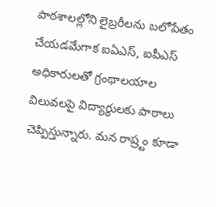పాఠశాలల్లోని లైబ్రరీలను బలోపేతం చేయడమేగాక ఐఏఎస్, ఐపీఎస్ అధికారులతో గ్రంథాలయాల విలువలపై విద్యార్థులకు పాఠాలు చెప్పిస్తున్నారు. మన రాష్ర్టం కూడా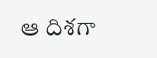ఆ దిశగా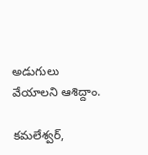అడుగులు వేయాలని ఆశిద్దాం.

కమలేశ్వర్,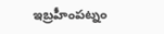ఇబ్రహీంపట్నం